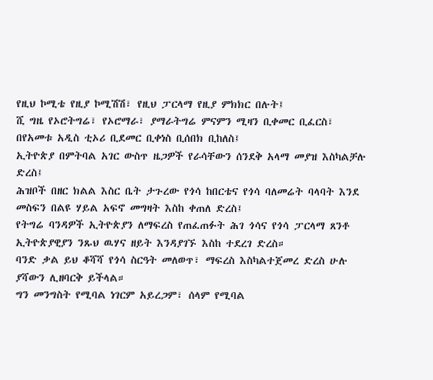የዚህ ኮሚቴ የዚያ ኮሚሽሽ፣ የዚህ ፓርላማ የዚያ ምክክር በሉት፤
ሺ ግዜ የኦሮትግሬ፣ የኦሮማራ፣ ያማራትግሬ ምናምን ሚዛን ቢቀመር ቢፈርስ፣
በየአመቱ አዲስ ቲኦሪ ቢደመር ቢቀነስ ቢሰበክ ቢከለስ፤
ኢትዮጵያ በምትባል አገር ውስጥ ዜጋዎች የራሳቸውን ሰንደቅ አላማ መያዝ እስካልቻሉ ድረስ፤
ሕዝቦች በዘር ክልል እስር ቤት ታጉረው የጎሳ ከበርቴና የጎሳ ባለመሬት ባላባት እንደ መስፍን በልዩ ሃይል አፍኖ መግዛት እስከ ቀጠለ ድረስ፤
የትግሬ ባንዳዎች ኢትዮጵያን ለማፍረስ የጠፈጠፉት ሕገ ጎሳና የጎሳ ፓርላማ ጸንቶ ኢትዮጵያዊያን ንጹህ ዉሃና ዘይት እንዳያገኙ እስከ ተደረገ ድረስ።
ባንድ ቃል ይህ ቆሻሻ የጎሳ ስርዓት መለወጥ፣ ማፍረስ እስካልተጀመረ ድረስ ሁሉ ያሻውን ሊዘባርቅ ይችላል።
ግን መንግስት የሚባል ነገርም አይረጋም፣ ሰላም የሚባል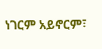ነገርም አይኖርም፣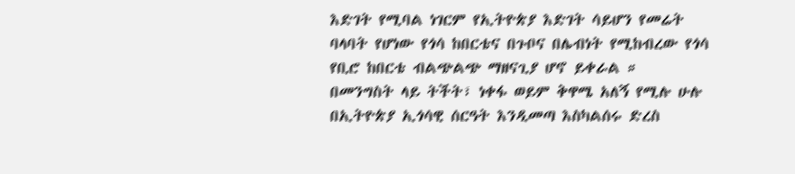እድገት የሚባል ነገርም የኢትዮጵያ እድገት ሳይሆን የመሬት ባላባት የሆነው የጎሳ ከበርቴና በጉቦና በሌብነት የሚከብረው የጎሳ የቢሮ ከበርቴ ብልጭልጭ ማዘናጊያ ሆኖ ይቀራል ።
በመንግስት ላይ ትችት፣ ነቀፋ ወይም ቅዋሜ አለኝ የሚሉ ሁሉ በኢትዮጵያ ኢጎሳዊ ሰርዓት እንዲመጣ እስካልሰሩ ድረስ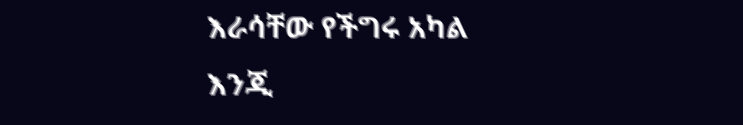እራሳቸው የችግሩ አካል እንጂ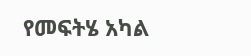የመፍትሄ አካል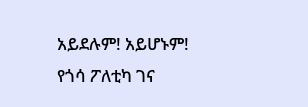አይደሉም! አይሆኑም!
የጎሳ ፖለቲካ ገና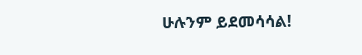ሁሉንም ይደመሳሳል!